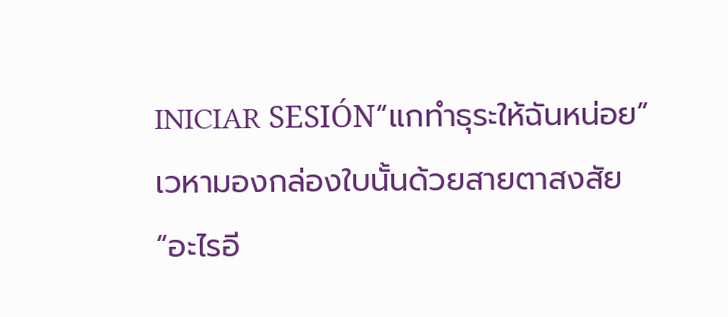INICIAR SESIÓN“แกทำธุระให้ฉันหน่อย”
เวหามองกล่องใบนั้นด้วยสายตาสงสัย
“อะไรอี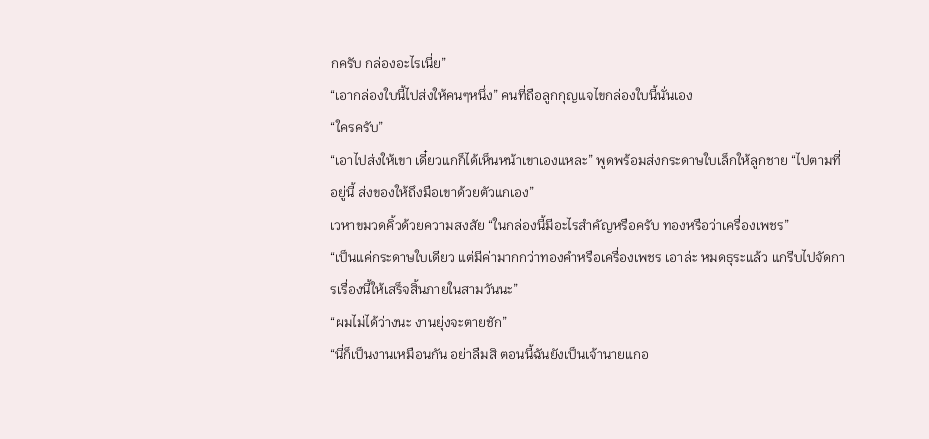กครับ กล่องอะไรเนี่ย”
“เอากล่องใบนี้ไปส่งให้คนๆหนึ่ง” คนที่ถือลูกกุญแจไขกล่องใบนี้นั่นเอง
“ใครครับ”
“เอาไปส่งให้เขา เดี๋ยวแกก็ได้เห็นหน้าเขาเองแหละ” พูดพร้อมส่งกระดาษใบเล็กให้ลูกชาย “ไปตามที่อยู่นี้ ส่งของให้ถึงมือเขาด้วยตัวแกเอง”
เวหาขมวดคิ้วด้วยความสงสัย “ในกล่องนี้มีอะไรสำคัญหรือครับ ทองหรือว่าเครื่องเพชร”
“เป็นแค่กระดาษใบเดียว แต่มีค่ามากกว่าทองคำหรือเครื่องเพชร เอาล่ะ หมดธุระแล้ว แกรีบไปจัดการเรื่องนี้ให้เสร็จสิ้นภายในสามวันนะ”
“ผมไม่ได้ว่างนะ งานยุ่งจะตายชัก”
“นี่ก็เป็นงานเหมือนกัน อย่าลืมสิ ตอนนี้ฉันยังเป็นเจ้านายแกอ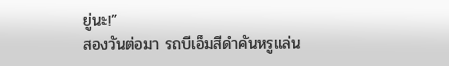ยู่นะ!”
สองวันต่อมา รถบีเอ็มสีดำคันหรูแล่น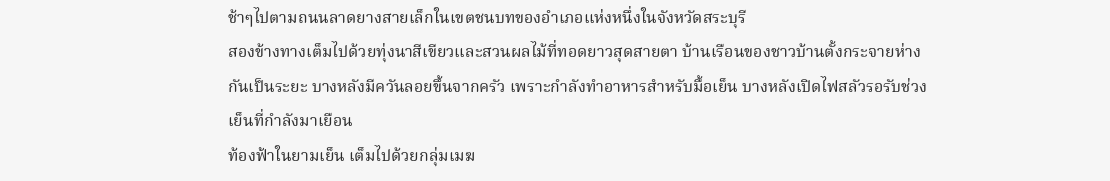ช้าๆไปตามถนนลาดยางสายเล็กในเขตชนบทของอำเภอแห่งหนึ่งในจังหวัดสระบุรี
สองข้างทางเต็มไปด้วยทุ่งนาสีเขียวและสวนผลไม้ที่ทอดยาวสุดสายตา บ้านเรือนของชาวบ้านตั้งกระจายห่างกันเป็นระยะ บางหลังมีควันลอยขึ้นจากครัว เพราะกำลังทำอาหารสำหรับมื้อเย็น บางหลังเปิดไฟสลัวรอรับช่วงเย็นที่กำลังมาเยือน
ท้องฟ้าในยามเย็น เต็มไปด้วยกลุ่มเมฆ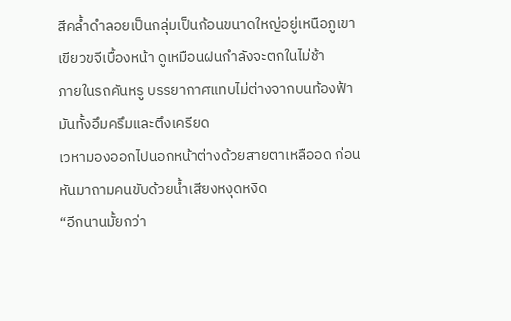สีคล้ำดำลอยเป็นกลุ่มเป็นก้อนขนาดใหญ่อยู่เหนือภูเขาเขียวขจีเบื้องหน้า ดูเหมือนฝนกำลังจะตกในไม่ช้า
ภายในรถคันหรู บรรยากาศแทบไม่ต่างจากบนท้องฟ้า มันทั้งอึมครึมและตึงเครียด
เวหามองออกไปนอกหน้าต่างด้วยสายตาเหลืออด ก่อนหันมาถามคนขับด้วยน้ำเสียงหงุดหงิด
“อีกนานมั้ยกว่า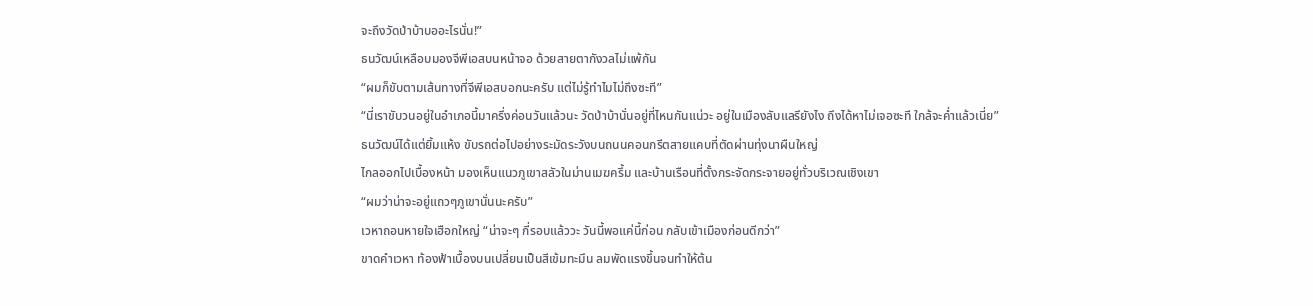จะถึงวัดป่าบ้าบออะไรนั่น!”
ธนวัฒน์เหลือบมองจีพีเอสบนหน้าจอ ด้วยสายตากังวลไม่แพ้กัน
“ผมก็ขับตามเส้นทางที่จีพีเอสบอกนะครับ แต่ไม่รู้ทำไมไม่ถึงซะที”
“นี่เราขับวนอยู่ในอำเภอนี้มาครึ่งค่อนวันแล้วนะ วัดป่าบ้านั่นอยู่ที่ไหนกันแน่วะ อยู่ในเมืองลับแลรึยังไง ถึงได้หาไม่เจอซะที ใกล้จะค่ำแล้วเนี่ย”
ธนวัฒน์ได้แต่ยิ้มแห้ง ขับรถต่อไปอย่างระมัดระวังบนถนนคอนกรีตสายแคบที่ตัดผ่านทุ่งนาผืนใหญ่
ไกลออกไปเบื้องหน้า มองเห็นแนวภูเขาสลัวในม่านเมฆครึ้ม และบ้านเรือนที่ตั้งกระจัดกระจายอยู่ทั่วบริเวณเชิงเขา
“ผมว่าน่าจะอยู่แถวๆภูเขานั่นนะครับ”
เวหาถอนหายใจเฮือกใหญ่ “น่าจะๆ กี่รอบแล้ววะ วันนี้พอแค่นี้ก่อน กลับเข้าเมืองก่อนดีกว่า”
ขาดคำเวหา ท้องฟ้าเบื้องบนเปลี่ยนเป็นสีเข้มทะมึน ลมพัดแรงขึ้นจนทำให้ต้น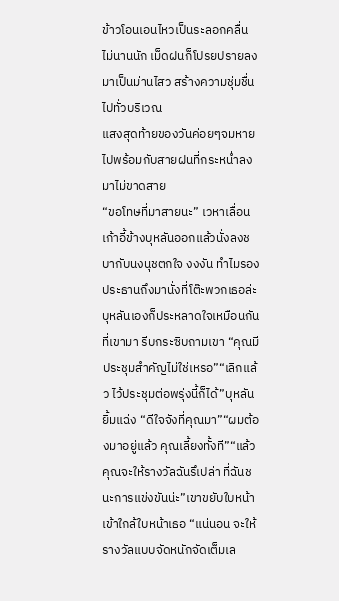ข้าวโอนเอนไหวเป็นระลอกคลื่น ไม่นานนัก เม็ดฝนก็โปรยปรายลงมาเป็นม่านไสว สร้างความชุ่มชื่นไปทั่วบริเวณ
แสงสุดท้ายของวันค่อยๆจมหายไปพร้อมกับสายฝนที่กระหน่ำลงมาไม่ขาดสาย
“ขอโทษที่มาสายนะ” เวหาเลื่อนเก้าอี้ข้างบุหลันออกแล้วนั่งลงชบากับนงนุชตกใจ งงงัน ทำไมรองประธานถึงมานั่งที่โต๊ะพวกเธอล่ะบุหลันเองก็ประหลาดใจเหมือนกันที่เขามา รีบกระซิบถามเขา “คุณมีประชุมสำคัญไม่ใช่เหรอ”“เลิกแล้ว ไว้ประชุมต่อพรุ่งนี้ก็ได้”บุหลันยิ้มแฉ่ง “ดีใจจังที่คุณมา”“ผมต้องมาอยู่แล้ว คุณเลี้ยงทั้งที”“แล้วคุณจะให้รางวัลฉันรึเปล่า ที่ฉันชนะการแข่งขันน่ะ”เขาขยับใบหน้าเข้าใกล้ใบหน้าเธอ “แน่นอน จะให้รางวัลแบบจัดหนักจัดเต็มเล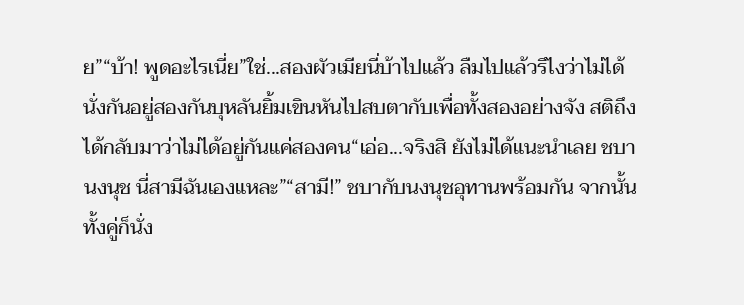ย”“บ้า! พูดอะไรเนี่ย”ใช่...สองผัวเมียนี่บ้าไปแล้ว ลืมไปแล้วรึไงว่าไม่ได้นั่งกันอยู่สองกันบุหลันยิ้มเขินหันไปสบตากับเพื่อทั้งสองอย่างจัง สติถึงได้กลับมาว่าไม่ได้อยู่กันแค่สองคน“เอ่อ...จริงสิ ยังไม่ได้แนะนำเลย ชบา นงนุช นี่สามีฉันเองแหละ”“สามี!” ชบากับนงนุชอุทานพร้อมกัน จากนั้นทั้งคู่ก็นั่ง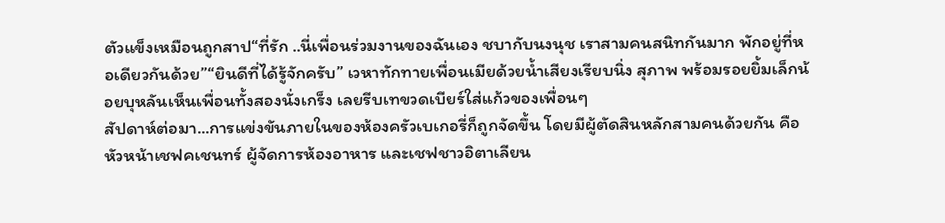ตัวแข็งเหมือนถูกสาป“ที่รัก ..นี่เพื่อนร่วมงานของฉันเอง ชบากับนงนุช เราสามคนสนิทกันมาก พักอยู่ที่หอเดียวกันด้วย”“ยินดีที่ได้รู้จักครับ” เวหาทักทายเพื่อนเมียด้วยน้ำเสียงเรียบนิ่ง สุภาพ พร้อมรอยยิ้มเล็กน้อยบุหลันเห็นเพื่อนทั้งสองนั่งเกร็ง เลยรีบเทขวดเบียร์ใส่แก้วของเพื่อนๆ
สัปดาห์ต่อมา...การแข่งขันภายในของห้องครัวเบเกอรี่ก็ถูกจัดขึ้น โดยมีผู้ตัดสินหลักสามคนด้วยกัน คือหัวหน้าเชฟคเชนทร์ ผู้จัดการห้องอาหาร และเชฟชาวอิตาเลียน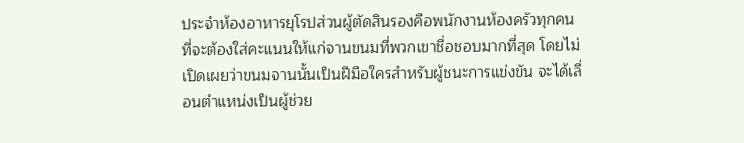ประจำห้องอาหารยุโรปส่วนผู้ตัดสินรองคือพนักงานห้องครัวทุกคน ที่จะต้องใส่คะแนนให้แก่จานขนมที่พวกเขาชื่อชอบมากที่สุด โดยไม่เปิดเผยว่าขนมจานนั้นเป็นฝีมือใครสำหรับผู้ชนะการแข่งขัน จะได้เลื่อนตำแหน่งเป็นผู้ช่วย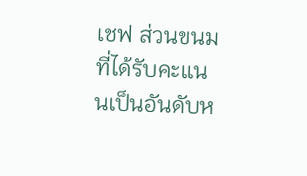เชฟ ส่วนขนมที่ได้รับคะแนนเป็นอันดับห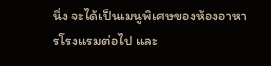นึ่ง จะได้เป็นเมนูพิเศษของห้องอาหารโรงแรมต่อไป และ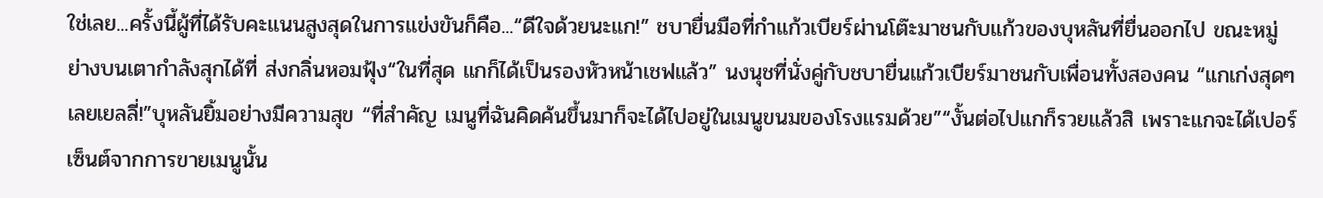ใช่เลย...ครั้งนี้ผู้ที่ได้รับคะแนนสูงสุดในการแข่งขันก็คือ...“ดีใจด้วยนะแก!” ชบายื่นมือที่กำแก้วเบียร์ผ่านโต๊ะมาชนกับแก้วของบุหลันที่ยื่นออกไป ขณะหมู่ย่างบนเตากำลังสุกได้ที่ ส่งกลิ่นหอมฟุ้ง“ในที่สุด แกก็ได้เป็นรองหัวหน้าเชฟแล้ว” นงนุชที่นั่งคู่กับชบายื่นแก้วเบียร์มาชนกับเพื่อนทั้งสองคน “แกเก่งสุดๆเลยเยลลี่!”บุหลันยิ้มอย่างมีความสุข “ที่สำคัญ เมนูที่ฉันคิดค้นขึ้นมาก็จะได้ไปอยู่ในเมนูขนมของโรงแรมด้วย”“งั้นต่อไปแกก็รวยแล้วสิ เพราะแกจะได้เปอร์เซ็นต์จากการขายเมนูนั้น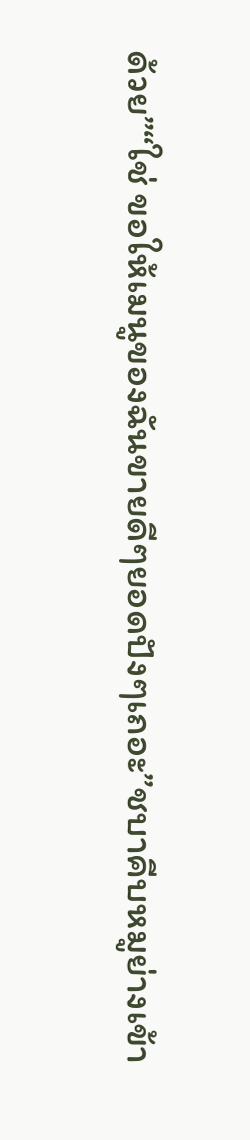ด้วย”“ใช่ ขอให้เมนูของฉันขายดีๆยอดปังๆเถอะ”ชบาคีบหมูย่างเข้า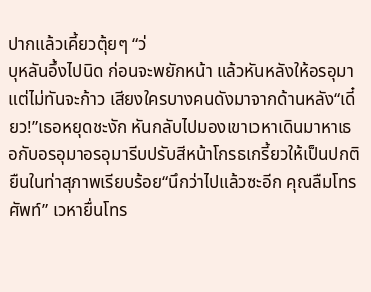ปากแล้วเคี้ยวตุ้ยๆ “ว่
บุหลันอึ้งไปนิด ก่อนจะพยักหน้า แล้วหันหลังให้อรอุมา แต่ไม่ทันจะก้าว เสียงใครบางคนดังมาจากด้านหลัง“เดี๋ยว!”เธอหยุดชะงัก หันกลับไปมองเขาเวหาเดินมาหาเธอกับอรอุมาอรอุมารีบปรับสีหน้าโกรธเกรี้ยวให้เป็นปกติ ยืนในท่าสุภาพเรียบร้อย“นึกว่าไปแล้วซะอีก คุณลืมโทรศัพท์” เวหายื่นโทร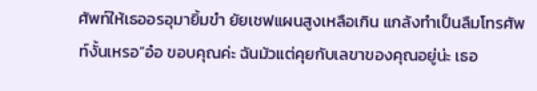ศัพท์ให้เธออรอุมายิ้มขำ ยัยเชฟแผนสูงเหลือเกิน แกล้งทำเป็นลืมโทรศัพท์งั้นเหรอ“อ๋อ ขอบคุณค่ะ ฉันมัวแต่คุยกับเลขาของคุณอยู่น่ะ เธอ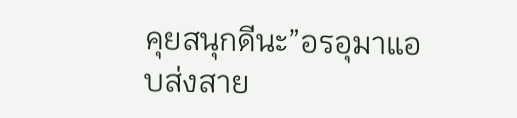คุยสนุกดีนะ”อรอุมาแอบส่งสาย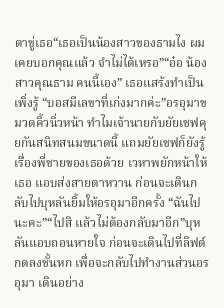ตาขู่เธอ“เธอเป็นน้องสาวของธามไง ผมเคยบอกคุณแล้ว จำไม่ได้เหรอ”“อ๋อ น้องสาวคุณธาม คนนี้เอง” เธอแสร้งทำเป็นเพิ่งรู้ “บอสมีเลขาที่เก่งมากค่ะ”อรอุมาขมวดคิ้วนิ่วหน้า ทำไมเจ้านายกับยัยเชฟคุยกันสนิทสนมขนาดนี้ แถมยัยเชฟก็ยังรู้เรื่องพี่ชายของเธอด้วย เวหาพยักหน้าให้เธอ แอบส่งสายตาหวาน ก่อนจะเดินกลับไปบุหลันยิ้มให้อรอุมาอีกครั้ง “ฉันไปนะคะ”“ไปสิ แล้วไม่ต้องกลับมาอีก”บุหลันแอบถอนหายใจ ก่อนจะเดินไปที่ลิฟต์ กดลงชั้นหก เพื่อจะกลับไปทำงานส่วนอรอุมา เดินอย่าง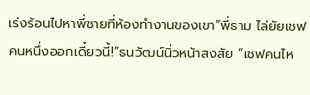เร่งร้อนไปหาพี่ชายที่ห้องทำงานของเขา“พี่ธาม ไล่ยัยเชฟคนหนึ่งออกเดี๋ยวนี้!”ธนวัฒน์นิ่วหน้าสงสัย “เชฟคนไห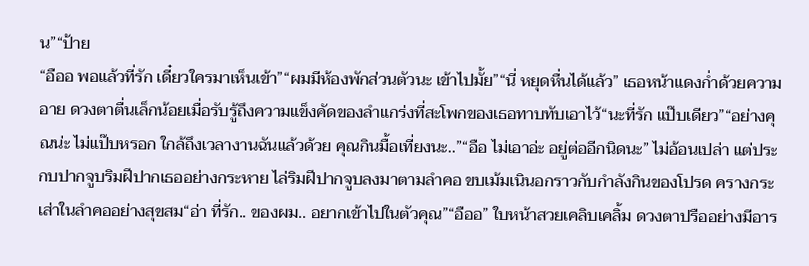น”“ป้าย
“อืออ พอแล้วที่รัก เดี๋ยวใครมาเห็นเข้า”“ผมมีห้องพักส่วนตัวนะ เข้าไปมั้ย”“นี่ หยุดหื่นได้แล้ว” เธอหน้าแดงก่ำด้วยความอาย ดวงตาตื่นเล็กน้อยเมื่อรับรู้ถึงความแข็งคัดของลำแกร่งที่สะโพกของเธอทาบทับเอาไว้“นะที่รัก แป๊บเดียว”“อย่างคุณน่ะ ไม่แป๊บหรอก ใกล้ถึงเวลางานฉันแล้วด้วย คุณกินมื้อเที่ยงนะ..”“อือ ไม่เอาอ่ะ อยู่ต่ออีกนิดนะ” ไม่อ้อนเปล่า แต่ประกบปากจูบริมฝีปากเธออย่างกระหาย ไล่ริมฝีปากจูบลงมาตามลำคอ ขบเม้มเนินอกราวกับกำลังกินของโปรด ครางกระเส่าในลำคออย่างสุขสม“อ่า ที่รัก.. ของผม.. อยากเข้าไปในตัวคุณ”“อืออ” ใบหน้าสวยเคลิบเคลิ้ม ดวงตาปรืออย่างมีอาร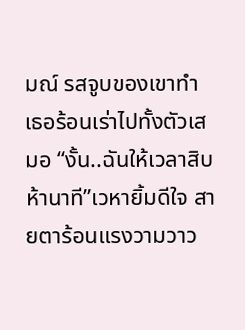มณ์ รสจูบของเขาทำเธอร้อนเร่าไปทั้งตัวเสมอ “งั้น..ฉันให้เวลาสิบห้านาที”เวหายิ้มดีใจ สายตาร้อนแรงวามวาว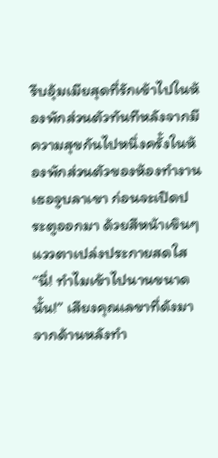รีบอุ้มเมียสุดที่รักเข้าไปในห้องพักส่วนตัวทันทีหลังจากมีความสุขกันไปหนึ่งครั้งในห้องพักส่วนตัวของห้องทำงานเธอจูบลาเขา ก่อนจะเปิดประตูออกมา ด้วยสีหน้าเขินๆ แววตาเปล่งประกายสดใส“นี่! ทำไมเข้าไปนานขนาดนั้น!” เสียงคุณเลขาที่ดังมาจากด้านหลังทำ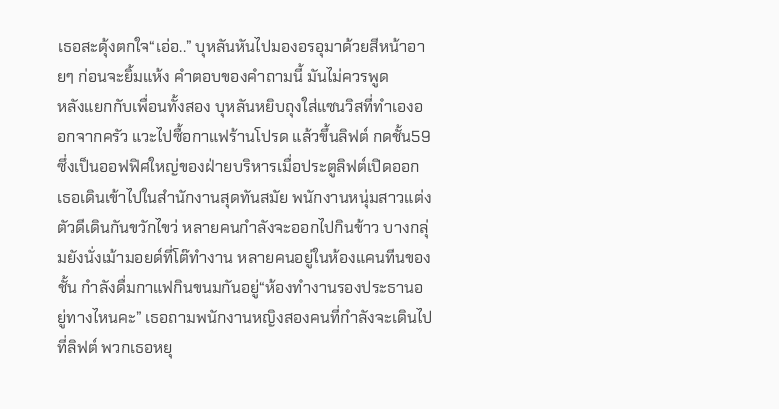เธอสะดุ้งตกใจ“เอ่อ..” บุหลันหันไปมองอรอุมาด้วยสีหน้าอายๆ ก่อนจะยิ้มแห้ง คำตอบของคำถามนี้ มันไม่ควรพูด
หลังแยกกับเพื่อนทั้งสอง บุหลันหยิบถุงใส่แซนวิสที่ทำเองออกจากครัว แวะไปซื้อกาแฟร้านโปรด แล้วขึ้นลิฟต์ กดชั้น59 ซึ่งเป็นออฟฟิศใหญ่ของฝ่ายบริหารเมื่อประตูลิฟต์เปิดออก เธอเดินเข้าไปในสำนักงานสุดทันสมัย พนักงานหนุ่มสาวแต่งตัวดีเดินกันขวักไขว่ หลายคนกำลังจะออกไปกินข้าว บางกลุ่มยังนั่งเม้ามอยด์ที่โต๊ทำงาน หลายคนอยู่ในห้องแคนทีนของชั้น กำลังดื่มกาแฟกินขนมกันอยู่“ห้องทำงานรองประธานอยู่ทางไหนคะ” เธอถามพนักงานหญิงสองคนที่กำลังจะเดินไปที่ลิฟต์ พวกเธอหยุ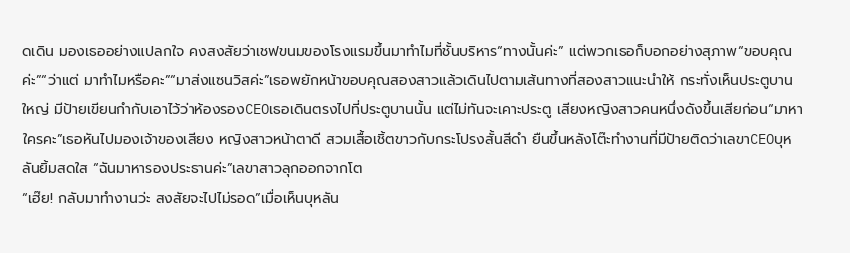ดเดิน มองเธออย่างแปลกใจ คงสงสัยว่าเชฟขนมของโรงแรมขึ้นมาทำไมที่ชั้นบริหาร“ทางนั้นค่ะ” แต่พวกเธอก็บอกอย่างสุภาพ“ขอบคุณค่ะ”“ว่าแต่ มาทำไมหรือคะ”“มาส่งแซนวิสค่ะ”เธอพยักหน้าขอบคุณสองสาวแล้วเดินไปตามเส้นทางที่สองสาวแนะนำให้ กระทั่งเห็นประตูบานใหญ่ มีป้ายเขียนกำกับเอาไว้ว่าห้องรองCEOเธอเดินตรงไปที่ประตูบานนั้น แต่ไม่ทันจะเคาะประตู เสียงหญิงสาวคนหนึ่งดังขึ้นเสียก่อน“มาหาใครคะ”เธอหันไปมองเจ้าของเสียง หญิงสาวหน้าตาดี สวมเสื้อเชิ้ตขาวกับกระโปรงสั้นสีดำ ยืนขึ้นหลังโต๊ะทำงานที่มีป้ายติดว่าเลขาCEOบุหลันยิ้มสดใส “ฉันมาหารองประธานค่ะ”เลขาสาวลุกออกจากโต
“เฮ๊ย! กลับมาทำงานว่ะ สงสัยจะไปไม่รอด”เมื่อเห็นบุหลัน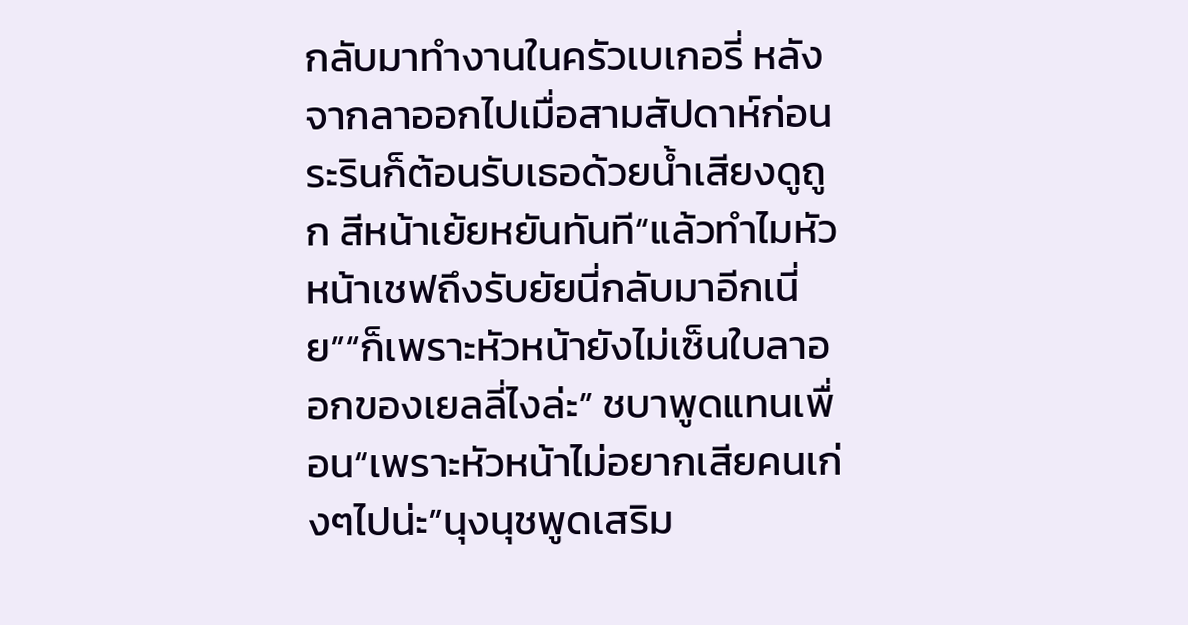กลับมาทำงานในครัวเบเกอรี่ หลังจากลาออกไปเมื่อสามสัปดาห์ก่อนระรินก็ต้อนรับเธอด้วยน้ำเสียงดูถูก สีหน้าเย้ยหยันทันที“แล้วทำไมหัวหน้าเชฟถึงรับยัยนี่กลับมาอีกเนี่ย”“ก็เพราะหัวหน้ายังไม่เซ็นใบลาออกของเยลลี่ไงล่ะ” ชบาพูดแทนเพื่อน“เพราะหัวหน้าไม่อยากเสียคนเก่งๆไปน่ะ”นุงนุชพูดเสริม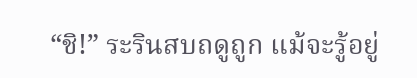“ชิ!” ระรินสบถดูถูก แม้จะรู้อยู่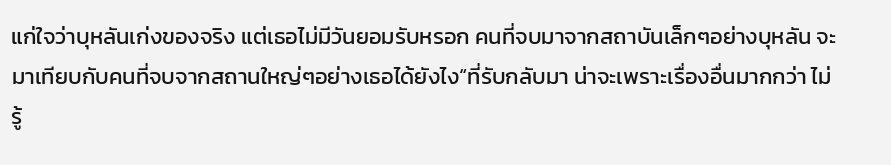แก่ใจว่าบุหลันเก่งของจริง แต่เธอไม่มีวันยอมรับหรอก คนที่จบมาจากสถาบันเล็กๆอย่างบุหลัน จะมาเทียบกับคนที่จบจากสถานใหญ่ๆอย่างเธอได้ยังไง“ที่รับกลับมา น่าจะเพราะเรื่องอื่นมากกว่า ไม่รู้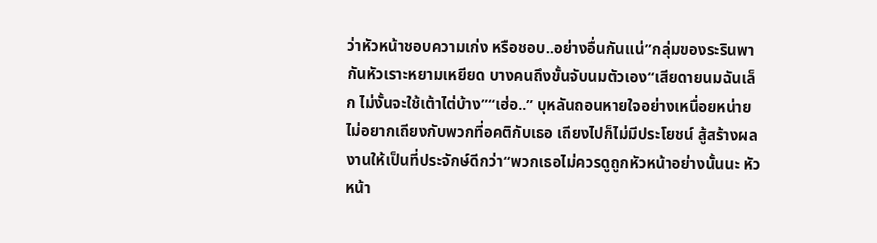ว่าหัวหน้าชอบความเก่ง หรือชอบ..อย่างอื่นกันแน่”กลุ่มของระรินพากันหัวเราะหยามเหยียด บางคนถึงขั้นจับนมตัวเอง“เสียดายนมฉันเล็ก ไม่งั้นจะใช้เต้าไต่บ้าง”“เฮ่อ..” บุหลันถอนหายใจอย่างเหนื่อยหน่าย ไม่อยากเถียงกับพวกที่อคติกับเธอ เถียงไปก็ไม่มีประโยชน์ สู้สร้างผลงานให้เป็นที่ประจักษ์ดีกว่า“พวกเธอไม่ควรดูถูกหัวหน้าอย่างนั้นนะ หัวหน้า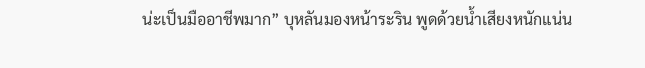น่ะเป็นมืออาชีพมาก” บุหลันมองหน้าระริน พูดด้วยน้ำเสียงหนักแน่น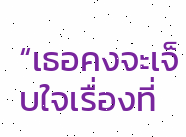“เธอคงจะเจ็บใจเรื่องที่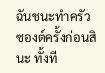ฉันชนะทำครัวซองต์ครั้งก่อนสินะ ทั้งที